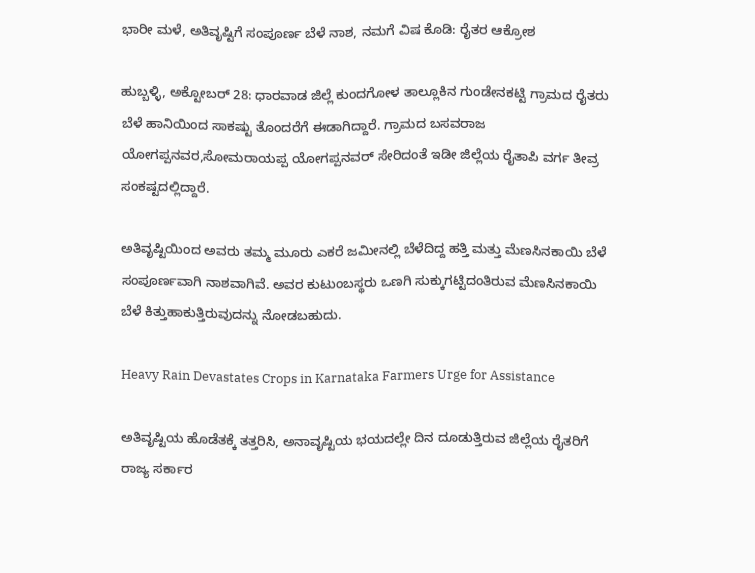ಭಾರೀ ಮಳೆ, ಅತಿವೃಷ್ಟಿಗೆ ಸ‌ಂಪೂರ್ಣ ಬೆಳೆ ನಾಶ, ನಮಗೆ ವಿಷ ಕೊಡಿ: ರೈತರ ಆಕ್ರೋಶ

ಹುಬ್ಬಳ್ಳಿ, ಅಕ್ಟೋಬರ್‌ 28: ಧಾರವಾಡ ಜಿಲ್ಲೆ ಕುಂದಗೋಳ ತಾಲ್ಲೂಕಿನ ಗುಂಡೇನಕಟ್ಟಿ ಗ್ರಾಮದ ರೈತರು ಬೆಳೆ ಹಾನಿಯಿಂದ ಸಾಕಷ್ಟು ತೊಂದರೆಗೆ ಈಡಾಗಿದ್ದಾರೆ. ಗ್ರಾಮದ ಬಸವರಾಜ ಯೋಗಪ್ಪನವರ,ಸೋಮರಾಯಪ್ಪ ಯೋಗಪ್ಪನವರ್ ಸೇರಿದಂತೆ ಇಡೀ ಜಿಲ್ಲೆಯ ರೈತಾಪಿ ವರ್ಗ ತೀವ್ರ ಸಂಕಷ್ಟದಲ್ಲಿದ್ದಾರೆ.

ಅತಿವೃಷ್ಟಿಯಿಂದ ಅವರು ತಮ್ಮ ಮೂರು ಎಕರೆ ಜಮೀನಲ್ಲಿ ಬೆಳೆದಿದ್ದ ಹತ್ತಿ ಮತ್ತು ಮೆಣಸಿನಕಾಯಿ ಬೆಳೆ ಸಂಪೂರ್ಣವಾಗಿ ನಾಶವಾಗಿವೆ. ಅವರ ಕುಟುಂಬಸ್ಥರು ಒಣಗಿ ಸುಕ್ಕುಗಟ್ಟಿದಂತಿರುವ ಮೆಣಸಿನಕಾಯಿ ಬೆಳೆ ಕಿತ್ತುಹಾಕುತ್ತಿರುವುದನ್ನು ನೋಡಬಹುದು.

Heavy Rain Devastates Crops in Karnataka Farmers Urge for Assistance

ಅತಿವೃಷ್ಟಿಯ ಹೊಡೆತಕ್ಕೆ ತತ್ತರಿಸಿ, ಅನಾವೃಷ್ಟಿಯ ಭಯದಲ್ಲೇ ದಿನ ದೂಡುತ್ತಿರುವ ಜಿಲ್ಲೆಯ ರೈತರಿಗೆ ರಾಜ್ಯ ಸರ್ಕಾರ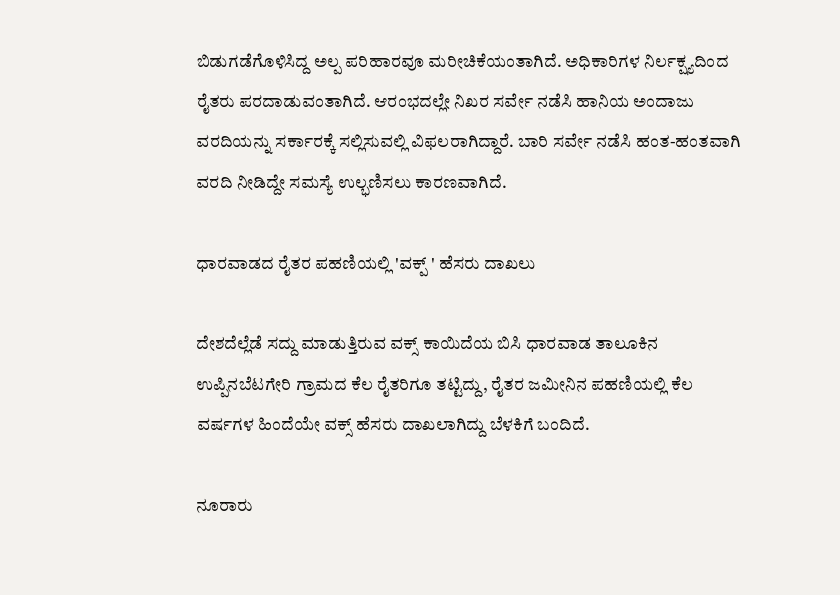ಬಿಡುಗಡೆಗೊಳಿಸಿದ್ದ ಅಲ್ಪ ಪರಿಹಾರವೂ ಮರೀಚಿಕೆಯಂತಾಗಿದೆ. ಅಧಿಕಾರಿಗಳ ನಿರ್ಲಕ್ಷ್ಯದಿಂದ ರೈತರು ಪರದಾಡುವಂತಾಗಿದೆ. ಆರಂಭದಲ್ಲೇ ನಿಖರ ಸರ್ವೇ ನಡೆಸಿ ಹಾನಿಯ ಅಂದಾಜು ವರದಿಯನ್ನು ಸರ್ಕಾರಕ್ಕೆ ಸಲ್ಲಿಸುವಲ್ಲಿ ವಿಫಲರಾಗಿದ್ದಾರೆ. ಬಾರಿ ಸರ್ವೇ ನಡೆಸಿ ಹಂತ-ಹಂತವಾಗಿ ವರದಿ ನೀಡಿದ್ದೇ ಸಮಸ್ಯೆ ಉಲ್ಭಣಿಸಲು ಕಾರಣವಾಗಿದೆ.

ಧಾರವಾಡದ ರೈತರ ಪಹಣಿಯಲ್ಲಿ 'ವಕ್ಪ್ ' ಹೆಸರು ದಾಖಲು

ದೇಶದೆಲ್ಲೆಡೆ ಸದ್ದು ಮಾಡುತ್ತಿರುವ ವಕ್ಸ್ ಕಾಯಿದೆಯ ಬಿಸಿ ಧಾರವಾಡ ತಾಲೂಕಿನ
ಉಪ್ಪಿನಬೆಟಗೇರಿ ಗ್ರಾಮದ ಕೆಲ ರೈತರಿಗೂ ತಟ್ಟಿದ್ದು, ರೈತರ ಜಮೀನಿನ ಪಹಣಿಯಲ್ಲಿ ಕೆಲ ವರ್ಷಗಳ ಹಿಂದೆಯೇ ವಕ್ಸ್ ಹೆಸರು ದಾಖಲಾಗಿದ್ದು ಬೆಳಕಿಗೆ ಬಂದಿದೆ.

ನೂರಾರು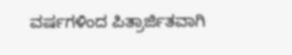ವರ್ಷಗಳಿಂದ ಪಿತ್ರಾರ್ಜಿತವಾಗಿ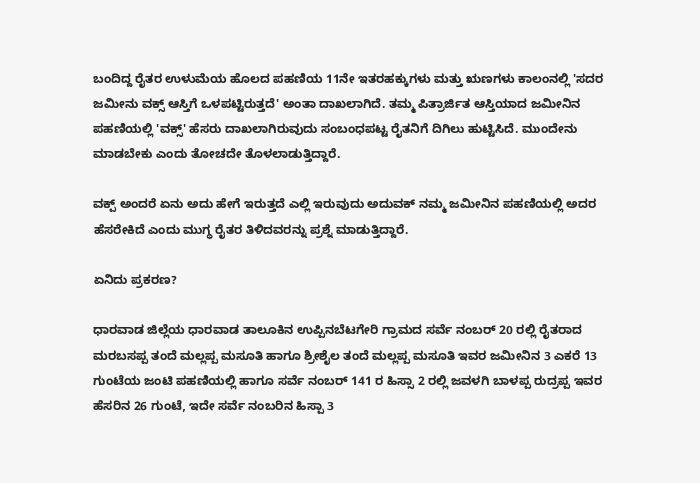ಬಂದಿದ್ದ ರೈತರ ಉಳುಮೆಯ ಹೊಲದ ಪಹಣಿಯ 11ನೇ ಇತರಹಕ್ಕುಗಳು ಮತ್ತು ಋಣಗಳು ಕಾಲಂನಲ್ಲಿ 'ಸದರ ಜಮೀನು ವಕ್ಸ್ ಆಸ್ತಿಗೆ ಒಳಪಟ್ಟಿರುತ್ತದೆ' ಅಂತಾ ದಾಖಲಾಗಿದೆ. ತಮ್ಮ ಪಿತ್ರಾರ್ಜಿತ ಆಸ್ತಿಯಾದ ಜಮೀನಿನ ಪಹಣಿಯಲ್ಲಿ 'ವಕ್ಸ್' ಹೆಸರು ದಾಖಲಾಗಿರುವುದು ಸಂಬಂಧಪಟ್ಟ ರೈತನಿಗೆ ದಿಗಿಲು ಹುಟ್ಟಿಸಿದೆ. ಮುಂದೇನು ಮಾಡಬೇಕು ಎಂದು ತೋಚದೇ ತೊಳಲಾಡುತ್ತಿದ್ದಾರೆ.

ವಕ್ಪ್ ಅಂದರೆ ಏನು ಅದು ಹೇಗೆ ಇರುತ್ತದೆ ಎಲ್ಲಿ ಇರುವುದು ಅದುವಕ್ ನಮ್ಮ ಜಮೀನಿನ ಪಹಣಿಯಲ್ಲಿ ಅದರ ಹೆಸರೇಕಿದೆ ಎಂದು ಮುಗ್ಧ ರೈತರ ತಿಳಿದವರನ್ನು ಪ್ರಶ್ನೆ ಮಾಡುತ್ತಿದ್ದಾರೆ.

ಏನಿದು ಪ್ರಕರಣ?

ಧಾರವಾಡ ಜಿಲ್ಲೆಯ ಧಾರವಾಡ ತಾಲೂಕಿನ ಉಪ್ಪಿನಬೆಟಗೇರಿ ಗ್ರಾಮದ ಸರ್ವೆ ನಂಬರ್ 20 ರಲ್ಲಿ ರೈತರಾದ ಮರಬಸಪ್ಪ ತಂದೆ ಮಲ್ಲಪ್ಪ ಮಸೂತಿ ಹಾಗೂ ಶ್ರೀಶೈಲ ತಂದೆ ಮಲ್ಲಪ್ಪ ಮಸೂತಿ ಇವರ ಜಮೀನಿನ 3 ಎಕರೆ 13 ಗುಂಟೆಯ ಜಂಟಿ ಪಹಣಿಯಲ್ಲಿ ಹಾಗೂ ಸರ್ವೆ ನಂಬರ್ 141 ರ ಹಿಸ್ಸಾ 2 ರಲ್ಲಿ ಜವಳಗಿ ಬಾಳಪ್ಪ ರುದ್ರಪ್ಪ ಇವರ ಹೆಸರಿನ 26 ಗುಂಟೆ, ಇದೇ ಸರ್ವೆ ನಂಬರಿನ ಹಿಸ್ಪಾ 3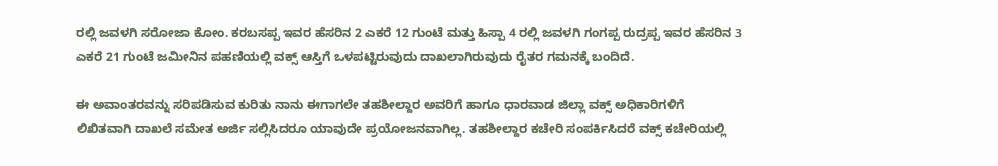ರಲ್ಲಿ ಜವಳಗಿ ಸರೋಜಾ ಕೋಂ. ಕರಬಸಪ್ಪ ಇವರ ಹೆಸರಿನ 2 ಎಕರೆ 12 ಗುಂಟೆ ಮತ್ತು ಹಿಸ್ಪಾ 4 ರಲ್ಲಿ ಜವಳಗಿ ಗಂಗಪ್ಪ ರುದ್ರಪ್ಪ ಇವರ ಹೆಸರಿನ 3 ಎಕರೆ 21 ಗುಂಟೆ ಜಮೀನಿನ ಪಹಣಿಯಲ್ಲಿ ವಕ್ಸ್ ಆಸ್ತಿಗೆ ಒಳಪಟ್ಟಿರುವುದು ದಾಖಲಾಗಿರುವುದು ರೈತರ ಗಮನಕ್ಕೆ ಬಂದಿದೆ.

ಈ ಅವಾಂತರವನ್ನು ಸರಿಪಡಿಸುವ ಕುರಿತು ನಾನು ಈಗಾಗಲೇ ತಹಶೀಲ್ದಾರ ಅವರಿಗೆ ಹಾಗೂ ಧಾರವಾಡ ಜಿಲ್ಲಾ ವಕ್ಸ್ ಅಧಿಕಾರಿಗಳಿಗೆ ಲಿಖಿತವಾಗಿ ದಾಖಲೆ ಸಮೇತ ಅರ್ಜಿ ಸಲ್ಲಿಸಿದರೂ ಯಾವುದೇ ಪ್ರಯೋಜನವಾಗಿಲ್ಲ. ತಹಶೀಲ್ದಾರ ಕಚೇರಿ ಸಂಪರ್ಕಿಸಿದರೆ ವಕ್ಸ್ ಕಚೇರಿಯಲ್ಲಿ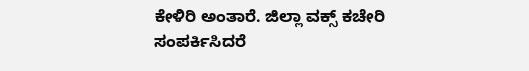ಕೇಳಿರಿ ಅಂತಾರೆ. ಜಿಲ್ಲಾ ವಕ್ಸ್ ಕಚೇರಿ ಸಂಪರ್ಕಿಸಿದರೆ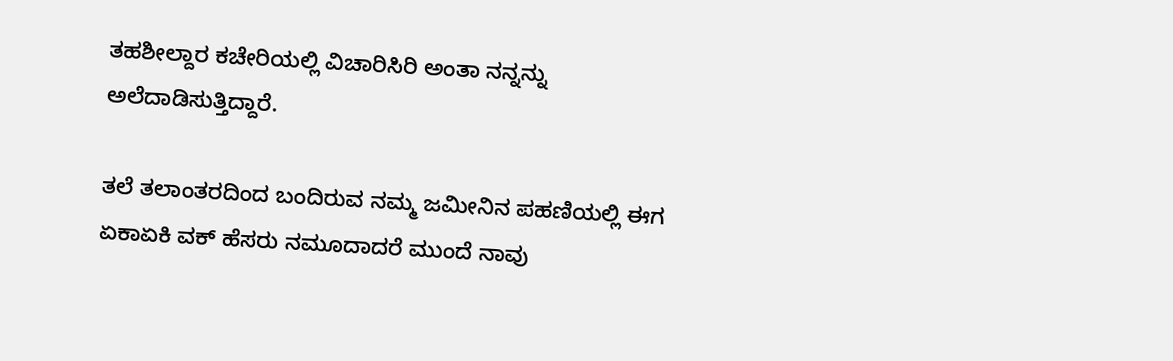ತಹಶೀಲ್ದಾರ ಕಚೇರಿಯಲ್ಲಿ ವಿಚಾರಿಸಿರಿ ಅಂತಾ ನನ್ನನ್ನು ಅಲೆದಾಡಿಸುತ್ತಿದ್ದಾರೆ.

ತಲೆ ತಲಾಂತರದಿಂದ ಬಂದಿರುವ ನಮ್ಮ ಜಮೀನಿನ ಪಹಣಿಯಲ್ಲಿ ಈಗ ಏಕಾಏಕಿ ವಕ್ ಹೆಸರು ನಮೂದಾದರೆ ಮುಂದೆ ನಾವು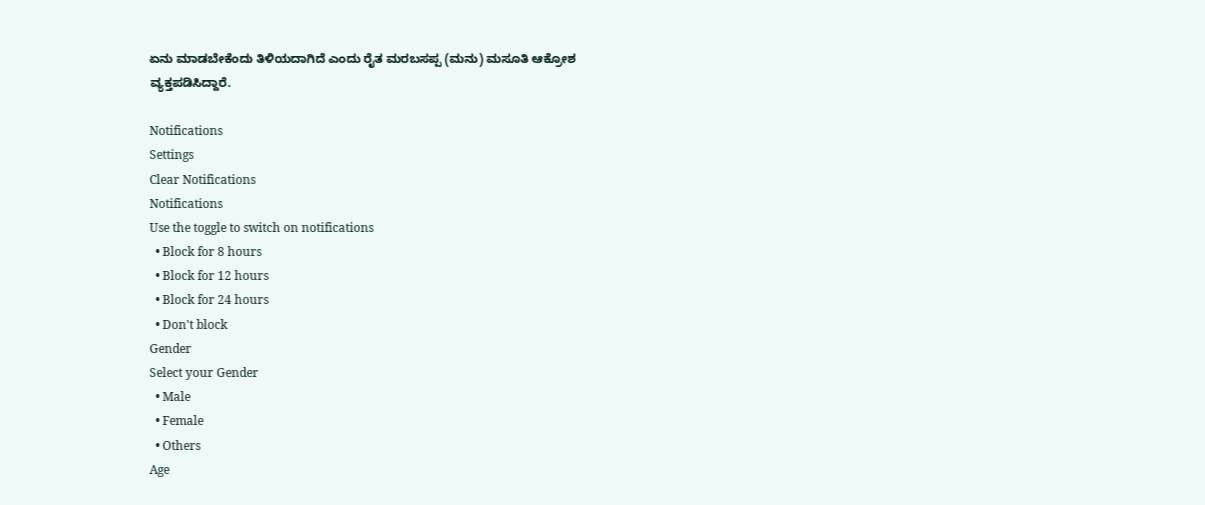ಏನು ಮಾಡಬೇಕೆಂದು ತಿಳಿಯದಾಗಿದೆ ಎಂದು ರೈತ ಮರಬಸಪ್ಪ (ಮನು) ಮಸೂತಿ ಆಕ್ರೋಶ ವ್ಯಕ್ತಪಡಿಸಿದ್ದಾರೆ.

Notifications
Settings
Clear Notifications
Notifications
Use the toggle to switch on notifications
  • Block for 8 hours
  • Block for 12 hours
  • Block for 24 hours
  • Don't block
Gender
Select your Gender
  • Male
  • Female
  • Others
Age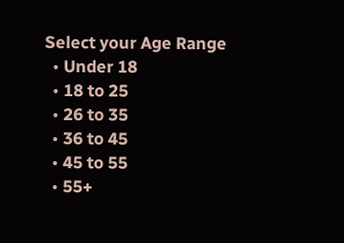Select your Age Range
  • Under 18
  • 18 to 25
  • 26 to 35
  • 36 to 45
  • 45 to 55
  • 55+